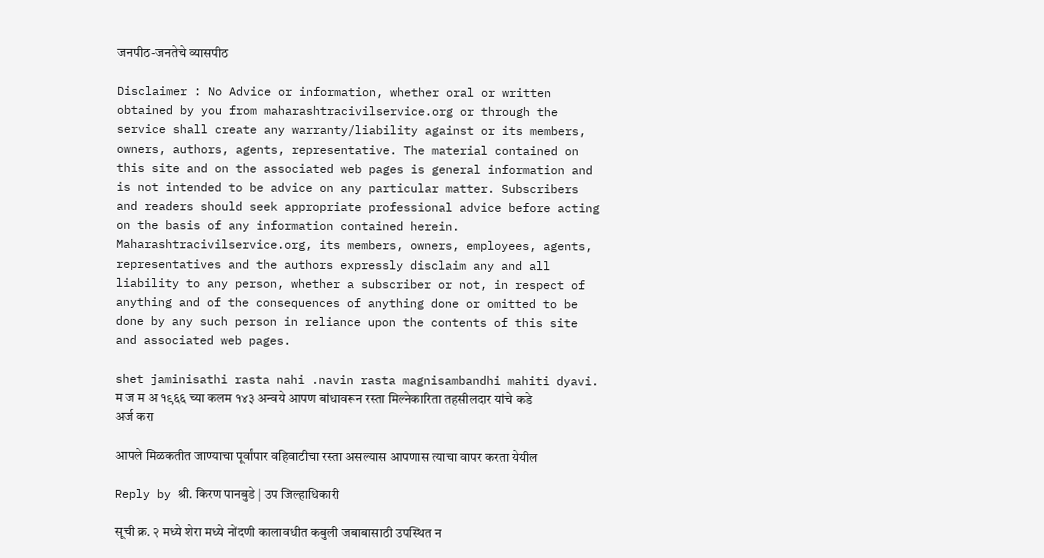जनपीठ-जनतेचे व्यासपीठ

Disclaimer : No Advice or information, whether oral or written obtained by you from maharashtracivilservice.org or through the service shall create any warranty/liability against or its members, owners, authors, agents, representative. The material contained on this site and on the associated web pages is general information and is not intended to be advice on any particular matter. Subscribers and readers should seek appropriate professional advice before acting on the basis of any information contained herein. Maharashtracivilservice.org, its members, owners, employees, agents, representatives and the authors expressly disclaim any and all liability to any person, whether a subscriber or not, in respect of anything and of the consequences of anything done or omitted to be done by any such person in reliance upon the contents of this site and associated web pages.

shet jaminisathi rasta nahi .navin rasta magnisambandhi mahiti dyavi.
म ज म अ १९६६ च्या कलम १४३ अन्वये आपण बांधावरून रस्ता मिल्नेकारिता तहसीलदार यांचे कडे अर्ज करा

आपले मिळकतीत जाण्याचा पूर्वांपार वहिवाटीचा रस्ता असल्यास आपणास त्याचा वापर करता येयील

Reply by श्री. किरण पानबुडे | उप जिल्हाधिकारी

सूची क्र. २ मध्ये शेरा मध्ये नोंदणी कालावधीत कबुली जबाबासाठी उपस्थित न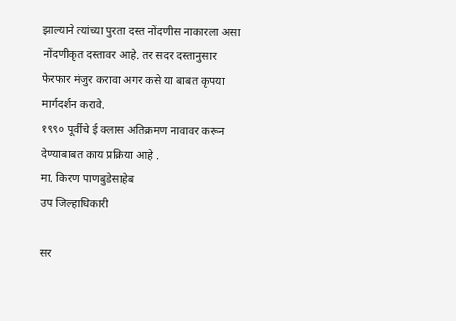झाल्याने त्यांच्या पुरता दस्त नोंदणीस नाकारला असा नोंदणीकृत दस्तावर आहे. तर सदर दस्तानुसार फेरफार मंजुर करावा अगर कसे या बाबत कृपया मार्गदर्शन करावे.
१९९० पूर्वीचे ई क्लास अतिक्रमण नावावर करून देण्याबाबत काय प्रक्रिया आहे .
मा. किरण पाणबुडेसाहेब
उप जिल्हाधिकारी

सर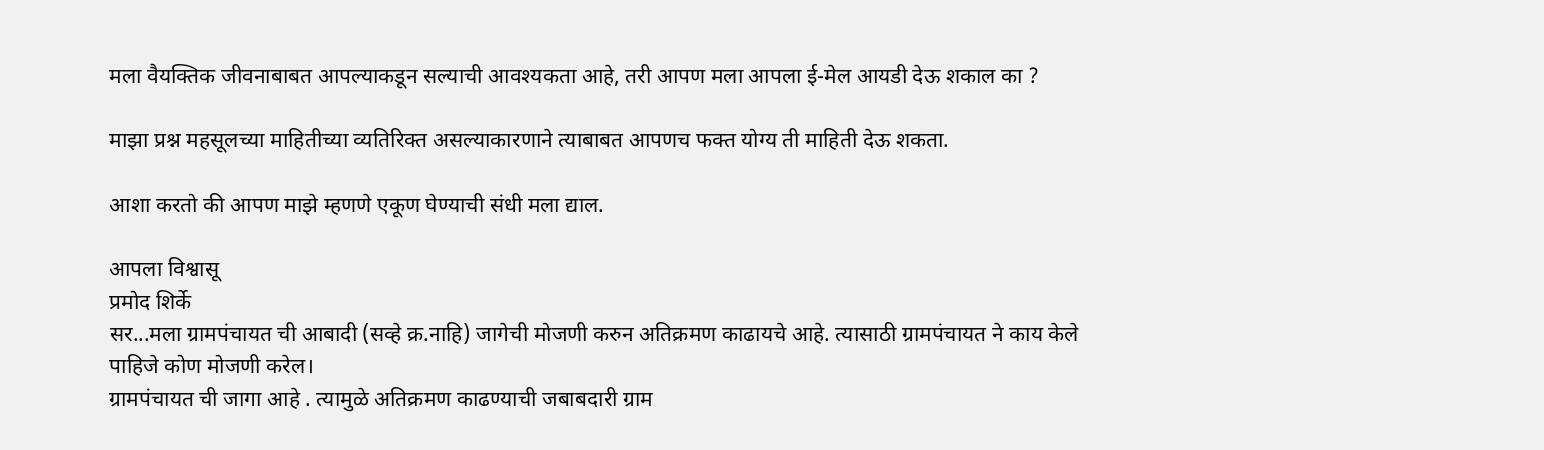मला वैयक्तिक जीवनाबाबत आपल्याकडून सल्याची आवश्यकता आहे, तरी आपण मला आपला ई-मेल आयडी देऊ शकाल का ?

माझा प्रश्न महसूलच्या माहितीच्या व्यतिरिक्त असल्याकारणाने त्याबाबत आपणच फक्त योग्य ती माहिती देऊ शकता.

आशा करतो की आपण माझे म्हणणे एकूण घेण्याची संधी मला द्याल.

आपला विश्वासू
प्रमोद शिर्के
सर...मला ग्रामपंचायत ची आबादी (सव्हे क्र.नाहि) जागेची मोजणी करुन अतिक्रमण काढायचे आहे. त्यासाठी ग्रामपंचायत ने काय केले पाहिजे कोण मोजणी करेल।
ग्रामपंचायत ची जागा आहे . त्यामुळे अतिक्रमण काढण्याची जबाबदारी ग्राम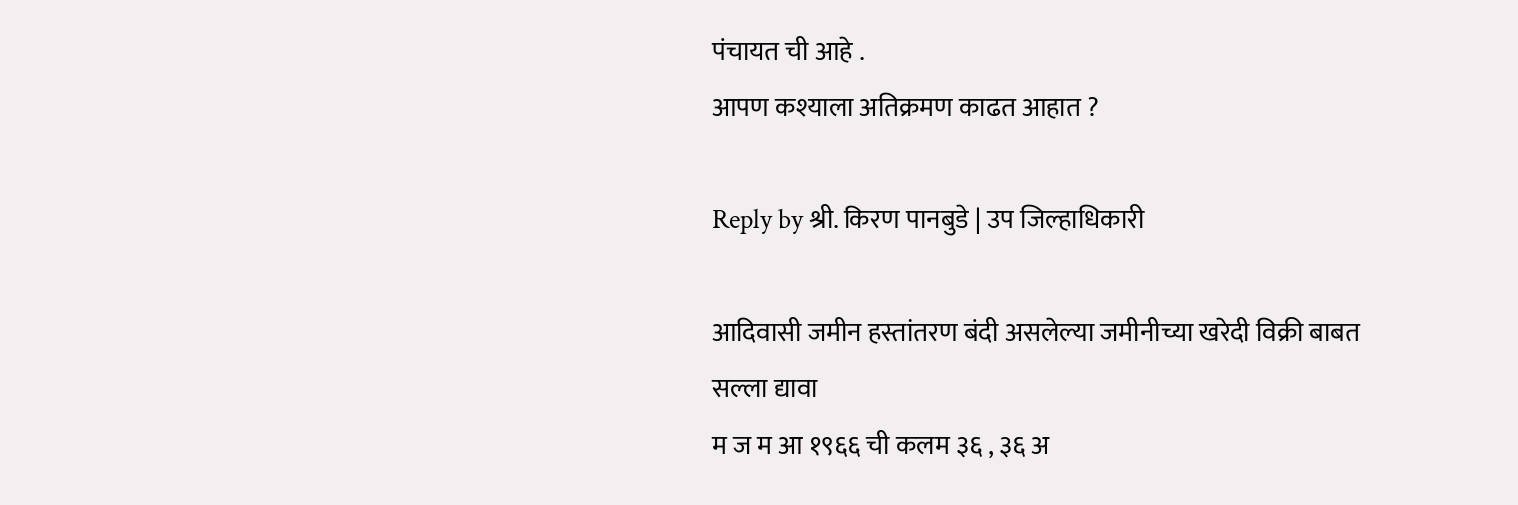पंचायत ची आहे .
आपण कश्याला अतिक्रमण काढत आहात ?

Reply by श्री. किरण पानबुडे | उप जिल्हाधिकारी

आदिवासी जमीन हस्तांतरण बंदी असलेल्या जमीनीच्या खरेदी विक्री बाबत सल्ला द्यावा
म ज म आ १९६६ ची कलम ३६ , ३६ अ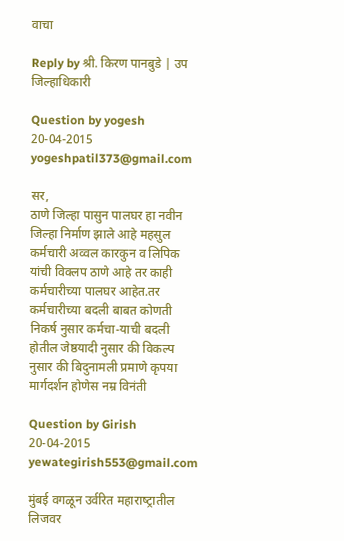वाचा

Reply by श्री. किरण पानबुडे | उप जिल्हाधिकारी

Question by yogesh
20-04-2015
yogeshpatil373@gmail.com

सर,
ठाणे जिल्हा पासुन पालघर हा नवीन जिल्हा निर्माण झाले आहे महसुल कर्मचारी अव्वल कारकुन व लिपिक यांची विक्लप ठाणे आहे तर काही कर्मचारीच्या पालघर आहेत.तर कर्मचारीच्या बदली बाबत कोणती निकर्ष नुसार कर्मचा-याची बदली होतील जेष्ठयादी नुसार की विकल्प नुसार की बिदुनामली प्रमाणे कृपया मार्गदर्शन होणेस नम्र विनंती

Question by Girish
20-04-2015
yewategirish553@gmail.com

मुंबई वगळून उर्वरित महाराष्‍ट्रातील लिजवर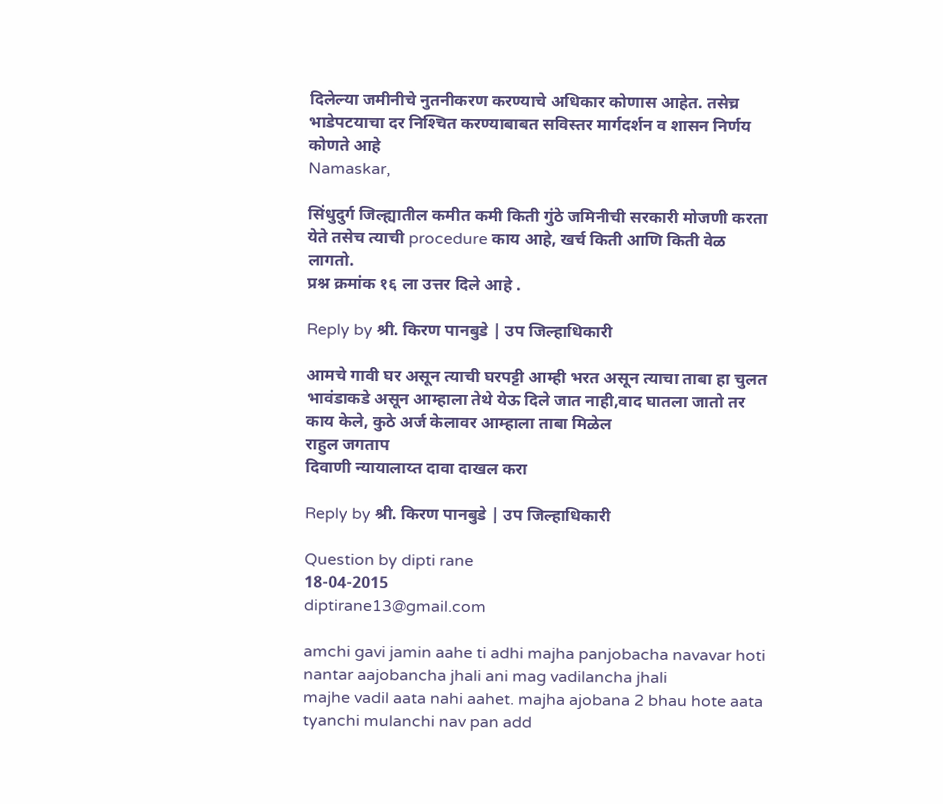दिलेल्‍या जमीनीचे नुतनीकरण करण्‍याचे अधिकार कोणास आहेत. तसेच्र भाडेपटयाचा दर निश्‍चित करण्‍याबाबत सविस्‍तर मार्गदर्शन व शासन निर्णय कोणते आहे
Namaskar,

सिंधुदुर्ग जिल्ह्यातील कमीत कमी किती गुंठे जमिनीची सरकारी मोजणी करता येते तसेच त्याची procedure काय आहे, खर्च किती आणि किती वेळ लागतो.
प्रश्न क्रमांक १६ ला उत्तर दिले आहे .

Reply by श्री. किरण पानबुडे | उप जिल्हाधिकारी

आमचे गावी घर असून त्याची घरपट्टी आम्ही भरत असून त्याचा ताबा हा चुलत भावंडाकडे असून आम्हाला तेथे येऊ दिले जात नाही,वाद घातला जातो तर काय केले, कुठे अर्ज केलावर आम्हाला ताबा मिळेल
राहुल जगताप
दिवाणी न्यायालाय्त दावा दाखल करा

Reply by श्री. किरण पानबुडे | उप जिल्हाधिकारी

Question by dipti rane
18-04-2015
diptirane13@gmail.com

amchi gavi jamin aahe ti adhi majha panjobacha navavar hoti nantar aajobancha jhali ani mag vadilancha jhali
majhe vadil aata nahi aahet. majha ajobana 2 bhau hote aata tyanchi mulanchi nav pan add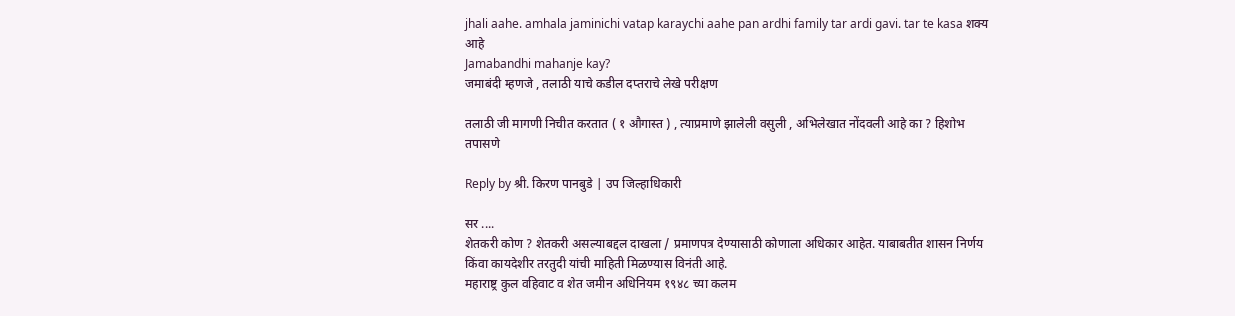jhali aahe. amhala jaminichi vatap karaychi aahe pan ardhi family tar ardi gavi. tar te kasa शक्य आहे
Jamabandhi mahanje kay?
जमाबंदी म्हणजे , तलाठी याचे कडील दप्तराचे लेखे परीक्षण

तलाठी जी मागणी निचीत करतात ( १ औगास्त ) , त्याप्रमाणे झालेली वसुली , अभिलेखात नोंदवली आहे का ? हिशोभ तपासणे

Reply by श्री. किरण पानबुडे | उप जिल्हाधिकारी

सर ....
शेतकरी कोण ? शेतकरी असल्याबद्दल दाखला / प्रमाणपत्र देण्यासाठी कोणाला अधिकार आहेत. याबाबतीत शासन निर्णय किंवा कायदेशीर तरतुदी यांची माहिती मिळण्यास विनंती आहे.
महाराष्ट्र कुल वहिवाट व शेत जमीन अधिनियम १९४८ च्या कलम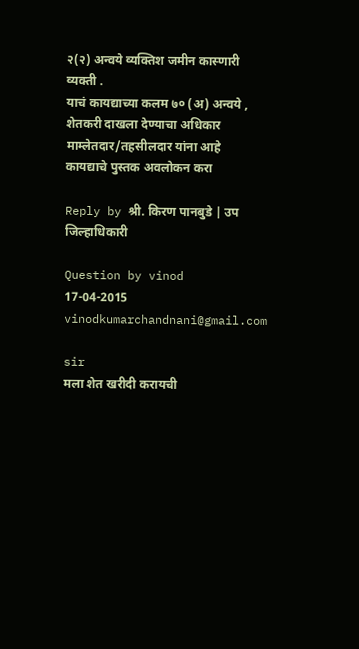२(२) अन्वये व्यक्तिश जमीन कास्णारी व्यक्ती .
याचं कायद्याच्या कलम ७० (अ) अन्वये , शेतकरी दाखला देण्याचा अधिकार माम्लेतदार/तहसीलदार यांना आहे
कायद्याचे पुस्तक अवलोकन करा

Reply by श्री. किरण पानबुडे | उप जिल्हाधिकारी

Question by vinod
17-04-2015
vinodkumarchandnani@gmail.com

sir
मला शेत खरीदी करायची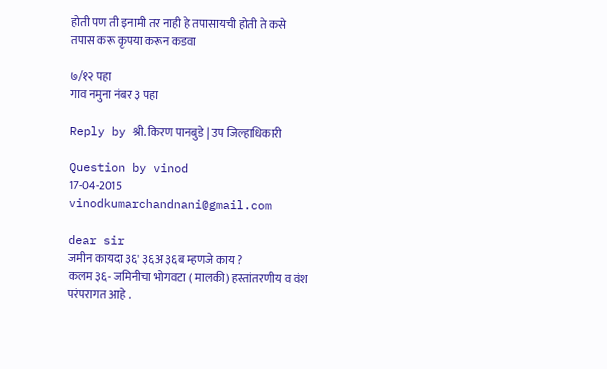होती पण ती इनामी तर नाही हे तपासायची होती ते कसे तपास करू कृपया करून कडवा

७/१२ पहा
गाव नमुना नंबर ३ पहा

Reply by श्री. किरण पानबुडे | उप जिल्हाधिकारी

Question by vinod
17-04-2015
vinodkumarchandnani@gmail.com

dear sir
जमीन कायदा ३६' ३६अ ३६ब म्हणजे काय ?
कलम ३६- जमिनीचा भोगवटा ( मालकी) हस्तांतरणीय व वंश परंपरागत आहे .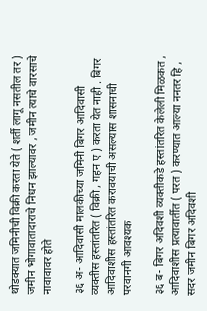थोडक्यात जमिनीची विक्री करता येते ( शर्ती लागू नसतील तर )
जमीन भोगावातादाराचे निधन झाल्यावर , जमीन त्याचे वारसाचे नावावावर होते

३६ अ- आदिवासी मालकीच्या जमिनी बिगर आदिवासी व्यक्तीस हस्तांतरित ( विक्री , गहन ए ) करता येत नाही . बिगर आदिवाशीस हस्तांतरित करावयाची असल्यास शासनाची परवानगी आवश्यक

३६ ब- बिगर अदिवशी व्यक्तीकडे हस्तांतरित केलेली मिळकत , आदिवाशीस प्रत्यावार्तीत ( परत ) करण्यात आल्या ननतर हि , सदर जमीन बिगर अदिवशी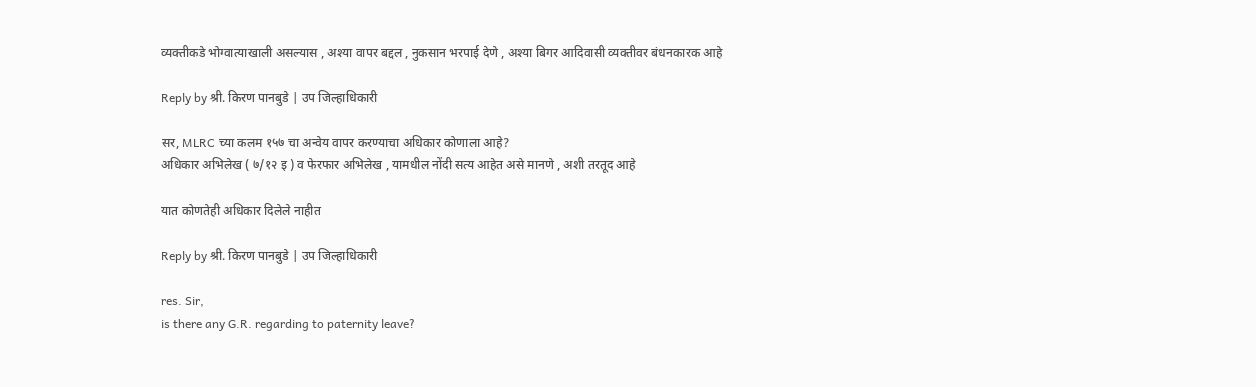व्यक्तीकडे भोग्वात्याखाली असल्यास , अश्या वापर बद्दल , नुकसान भरपाई देणे , अश्या बिगर आदिवासी व्यक्तीवर बंधनकारक आहे

Reply by श्री. किरण पानबुडे | उप जिल्हाधिकारी

सर, MLRC च्या कलम १५७ चा अन्वेय वापर करण्याचा अधिकार कोणाला आहे?
अधिकार अभिलेख ( ७/१२ इ ) व फेरफार अभिलेख , यामधील नोंदी सत्य आहेत असे मानणे , अशी तरतूद आहे

यात कोणतेही अधिकार दिलेले नाहीत

Reply by श्री. किरण पानबुडे | उप जिल्हाधिकारी

res. Sir,
is there any G.R. regarding to paternity leave?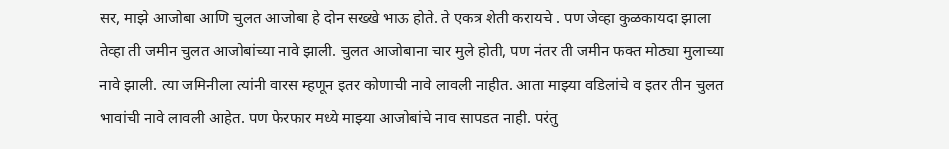सर, माझे आजोबा आणि चुलत आजोबा हे दोन सख्खे भाऊ होते. ते एकत्र शेती करायचे . पण जेव्हा कुळकायदा झाला तेव्हा ती जमीन चुलत आजोबांच्या नावे झाली. चुलत आजोबाना चार मुले होती, पण नंतर ती जमीन फक्त मोठ्या मुलाच्या नावे झाली. त्या जमिनीला त्यांनी वारस म्हणून इतर कोणाची नावे लावली नाहीत. आता माझ्या वडिलांचे व इतर तीन चुलत भावांची नावे लावली आहेत. पण फेरफार मध्ये माझ्या आजोबांचे नाव सापडत नाही. परंतु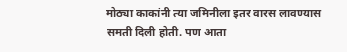मोठ्या काकांनी त्या जमिनीला इतर वारस लावण्यास समती दिली होती. पण आता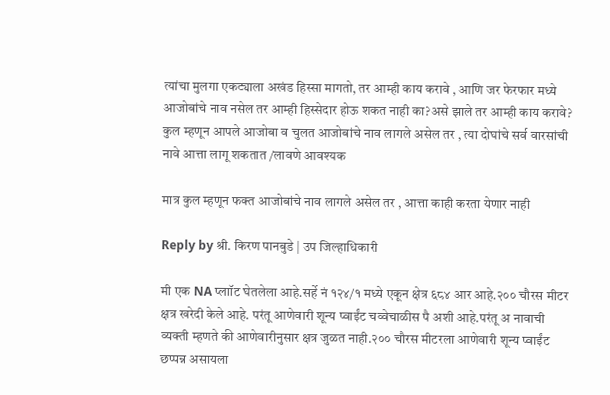त्यांचा मुलगा एकट्याला अखंड हिस्सा मागतो, तर आम्ही काय करावे , आणि जर फेरफार मध्ये आजोबांचे नाव नसेल तर आम्ही हिस्सेदार होऊ शकत नाही का?असे झाले तर आम्ही काय करावे?
कुल म्हणून आपले आजोबा व चुलत आजोबांचे नाव लागले असेल तर , त्या दोघांचे सर्व वारसांची नावे आत्ता लागू शकतात /लावणे आवश्यक

मात्र कुल म्हणून फक्त आजोबांचे नाव लागले असेल तर , आत्ता काही करता येणार नाही

Reply by श्री. किरण पानबुडे | उप जिल्हाधिकारी

मी एक NA प्लाॉट घेतलेला आहे.सर्हे नं १२४/१ मध्ये एकून क्षेत्र ६८४ आर आहे.२०० चौरस मीटर क्षत्र खरेदी केले आहे. परंतू आणेवारी शून्य प्वाईंट चव्वेचाळीस पै अशी आहे.परंतू अ नावाची व्यक्ती म्हणते की आणेवारीनुसार क्षत्र जुळत नाही.२०० चौरस मीटरला आणेवारी शून्य प्वाईंट छप्पन्न असायला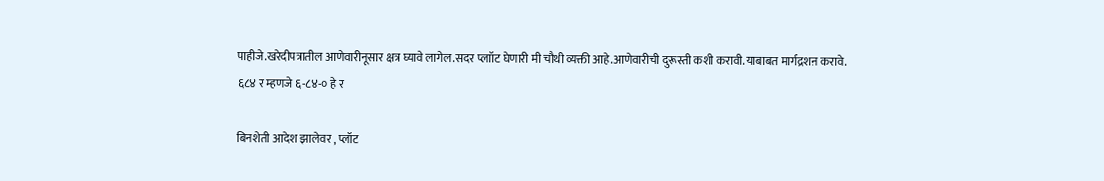पाहीजे.खरेदीपत्रातील आणेवारीनूसार क्षत्र घ्यावे लागेल.सदर प्लाॉट घेणारी मी चौथी व्यक्ती आहे.आणेवारीची दुरूस्ती कशी करावी.याबाबत मार्गद्रशऩ करावे.
६८४ र म्हणजे ६-८४-० हे र

बिनशेती आदेश झालेवर , प्लॉट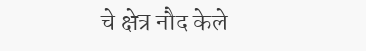चे क्षेत्र नौद केले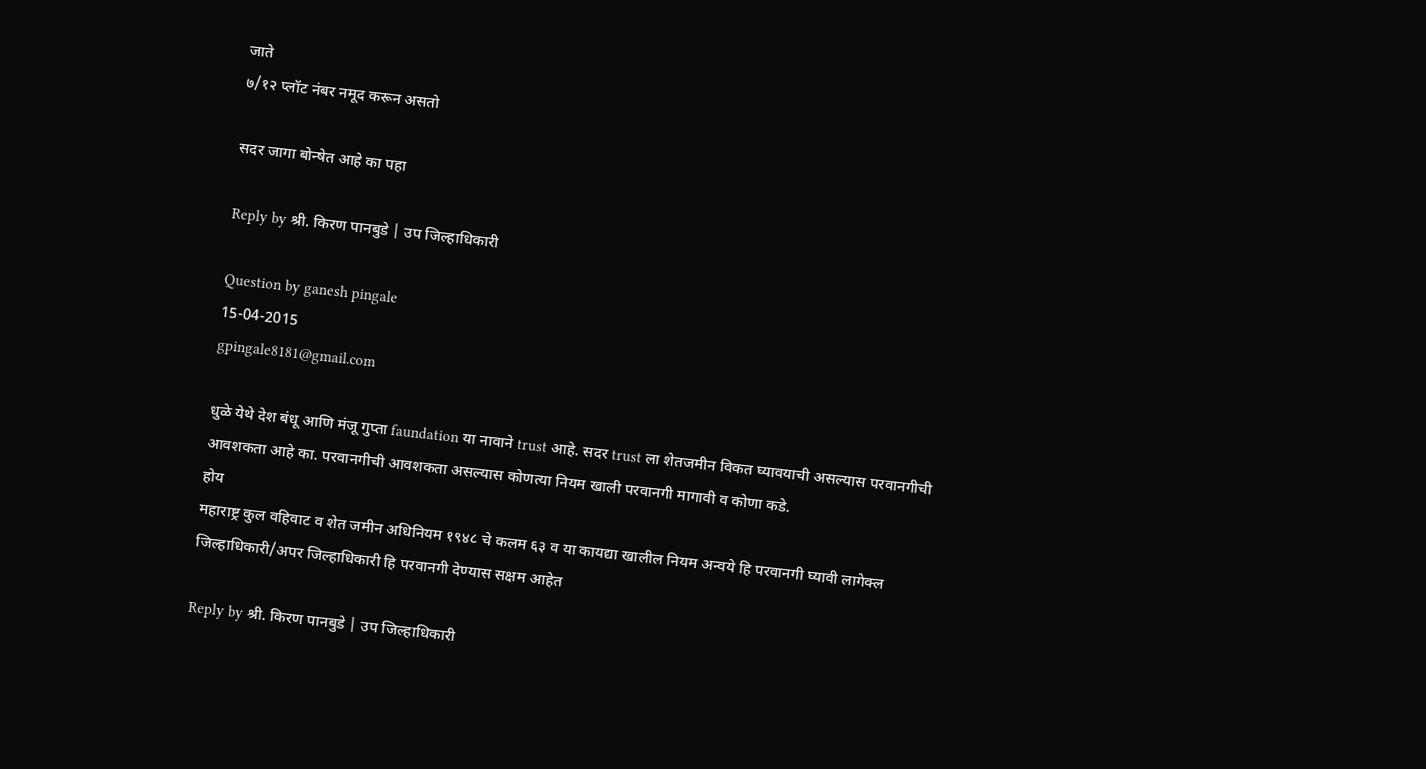जाते
७/१२ प्लॉट नंबर नमूद करून असतो

सदर जागा बोन्षेत आहे का पहा

Reply by श्री. किरण पानबुडे | उप जिल्हाधिकारी

Question by ganesh pingale
15-04-2015
gpingale8181@gmail.com

धुळे येथे देश बंधू आणि मंजू गुप्ता faundation या नावाने trust आहे. सदर trust ला शेतजमीन विकत घ्यावयाची असल्यास परवानगीची आवशकता आहे का. परवानगीची आवशकता असल्यास कोणत्या नियम खाली परवानगी मागावी व कोणा कडे.
होय
महाराष्ट्र कुल वहिवाट व शेत जमीन अधिनियम १९४८ चे कलम ६३ व या कायद्या खालील नियम अन्वये हि परवानगी घ्यावी लागेक्ल
जिल्हाधिकारी/अपर जिल्हाधिकारी हि परवानगी देण्यास सक्षम आहेत

Reply by श्री. किरण पानबुडे | उप जिल्हाधिकारी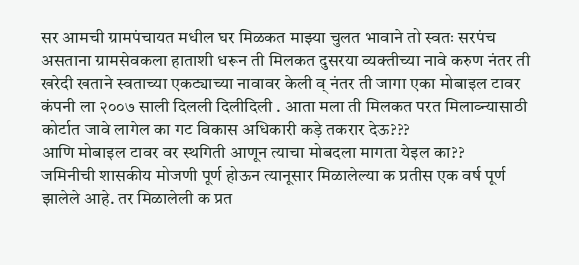सर आमची ग्रामपंचायत मधील घर मिळकत माझ्या चुलत भावाने तो स्वतः सरपंच असताना ग्रामसेवकला हाताशी धरून ती मिलकत दुसरया व्यक्तीच्या नावे करुण नंतर ती खरेदी खताने स्वताच्या एकट्याच्या नावावर केली व् नंतर ती जागा एका मोबाइल टावर कंपनी ला २००७ साली दिलली दिलीदिली . आता मला ती मिलकत परत मिलाव्न्यासाठी कोर्टात जावे लागेल का गट विकास अधिकारी कड़े तकरार देऊ???
आणि मोबाइल टावर वर स्थगिती आणून त्याचा मोबदला मागता येइल का??
जमिनीची शासकीय मोजणी पूर्ण होऊन त्यानूसार मिळालेल्या क प्रतीस एक वर्ष पूर्ण झालेले आहे. तर मिळालेली क प्रत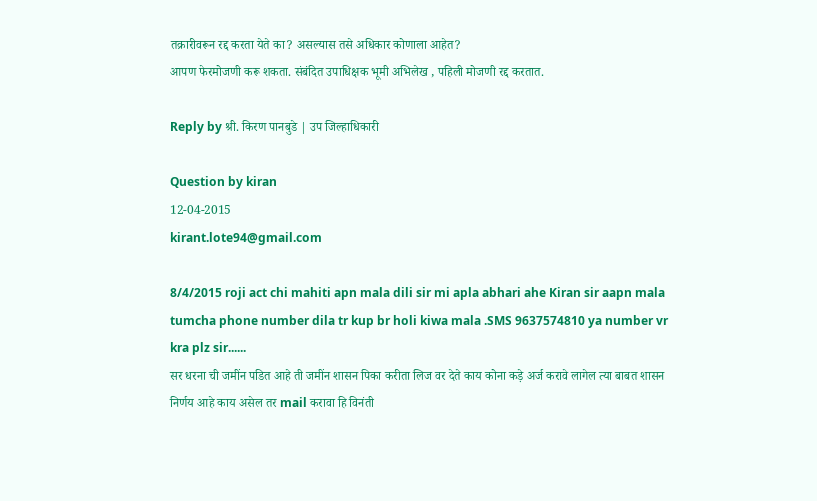तक्रारीवरून रद्द करता येते का? असल्यास तसे अधिकार कोणाला आहेत?
आपण फेरमोजणी करू शकता. संबंदित उपाधिक्षक भूमी अभिलेख , पहिली मोजणी रद्द करतात.

Reply by श्री. किरण पानबुडे | उप जिल्हाधिकारी

Question by kiran
12-04-2015
kirant.lote94@gmail.com

8/4/2015 roji act chi mahiti apn mala dili sir mi apla abhari ahe Kiran sir aapn mala tumcha phone number dila tr kup br holi kiwa mala .SMS 9637574810 ya number vr kra plz sir......
सर धरना ची जमींन पडित आहे ती जमींन शासन पिका करीता लिज वर देते काय कोना कड़े अर्ज करावे लागेल त्या बाबत शासन निर्णय आहे काय असेल तर mail करावा हि विनंती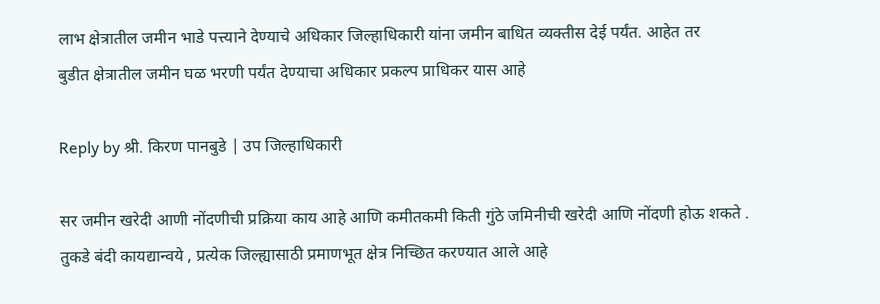लाभ क्षेत्रातील जमीन भाडे पत्त्याने देण्याचे अधिकार जिल्हाधिकारी यांना जमीन बाधित व्यक्तीस देई पर्यंत. आहेत तर
बुडीत क्षेत्रातील जमीन घळ भरणी पर्यंत देण्याचा अधिकार प्रकल्प प्राधिकर यास आहे

Reply by श्री. किरण पानबुडे | उप जिल्हाधिकारी

सर जमीन खरेदी आणी नोंदणीची प्रक्रिया काय आहे आणि कमीतकमी किती गुंठे जमिनीची खरेदी आणि नोंदणी होऊ शकते .
तुकडे बंदी कायद्यान्वये , प्रत्येक जिल्ह्यासाठी प्रमाणभूत क्षेत्र निच्छित करण्यात आले आहे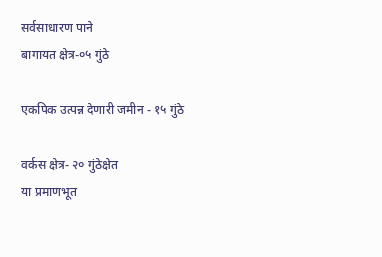सर्वसाधारण पाने
बागायत क्षेत्र-०५ गुंठे

एकपिक उत्पन्न देणारी जमीन - १५ गुंठे

वर्कस क्षेत्र- २० गुंठेक्षेत
या प्रमाणभूत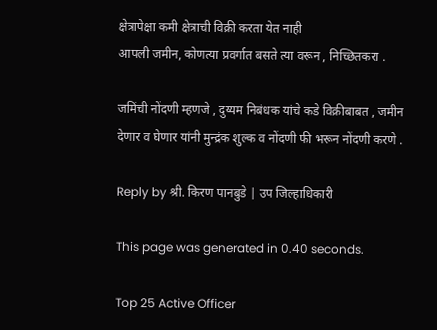क्षेत्रापेक्षा कमी क्षेत्राची विक्री करता येत नाही
आपली जमीन, कोणत्या प्रवर्गात बसते त्या वरून , निच्छितकरा .

जमिंची नोंदणी म्हणजे , दुय्यम निबंधक यांचे कडे विक्रीबाबत , जमीन देणार व घेणार यांनी मुन्द्रंक शुल्क व नोंदणी फी भरून नोंदणी करणे .

Reply by श्री. किरण पानबुडे | उप जिल्हाधिकारी

This page was generated in 0.40 seconds.

Top 25 Active Officer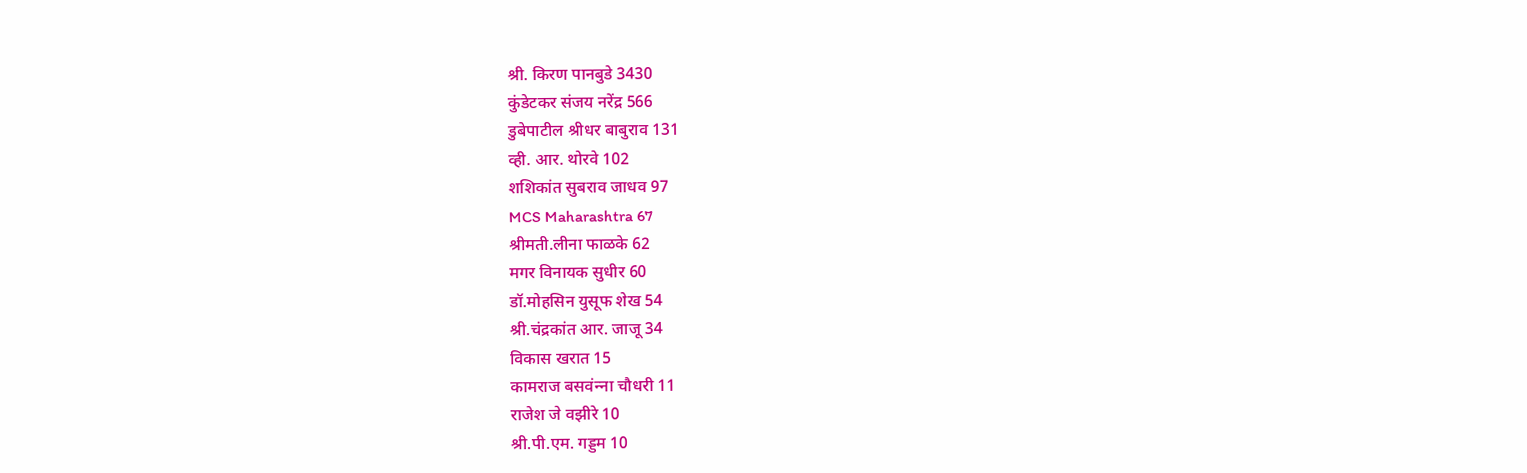श्री. किरण पानबुडे 3430
कुंडेटकर संजय नरेंद्र 566
डुबेपाटील श्रीधर बाबुराव 131
व्ही. आर. थोरवे 102
शशिकांत सुबराव जाधव 97
MCS Maharashtra 67
श्रीमती.लीना फाळके 62
मगर विनायक सुधीर 60
डॉ.मोहसिन युसूफ शेख 54
श्री.चंद्रकांत आर. जाजू 34
विकास खरात 15
कामराज बसवंन्‍ना चौधरी 11
राजेश जे वझीरे 10
श्री.पी.एम. गड्डम 10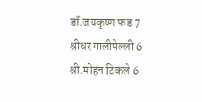डॉ.जयकृष्ण फड 7
श्रीधर गालीपेल्ली 6
श्री.मोहन टिकले 6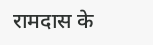रामदास के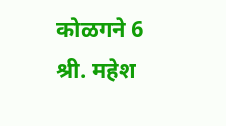कोळगने 6
श्री. महेश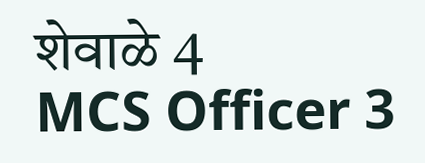शेवाळे 4
MCS Officer 3